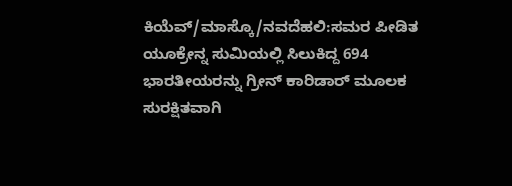ಕಿಯೆವ್/ಮಾಸ್ಕೊ/ನವದೆಹಲಿ:ಸಮರ ಪೀಡಿತ ಯೂಕ್ರೇನ್ನ ಸುಮಿಯಲ್ಲಿ ಸಿಲುಕಿದ್ದ 694 ಭಾರತೀಯರನ್ನು ಗ್ರೀನ್ ಕಾರಿಡಾರ್ ಮೂಲಕ ಸುರಕ್ಷಿತವಾಗಿ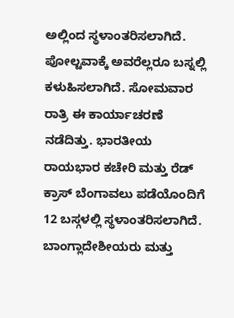ಅಲ್ಲಿಂದ ಸ್ಥಳಾಂತರಿಸಲಾಗಿದೆ. ಪೋಲ್ಟವಾಕ್ಕೆ ಅವರೆಲ್ಲರೂ ಬಸ್ನಲ್ಲಿ ಕಳುಹಿಸಲಾಗಿದೆ. ಸೋಮವಾರ ರಾತ್ರಿ ಈ ಕಾರ್ಯಾಚರಣೆ ನಡೆದಿತ್ತು. ಭಾರತೀಯ ರಾಯಭಾರ ಕಚೇರಿ ಮತ್ತು ರೆಡ್ ಕ್ರಾಸ್ ಬೆಂಗಾವಲು ಪಡೆಯೊಂದಿಗೆ 12 ಬಸ್ಗಳಲ್ಲಿ ಸ್ಥಳಾಂತರಿಸಲಾಗಿದೆ. ಬಾಂಗ್ಲಾದೇಶೀಯರು ಮತ್ತು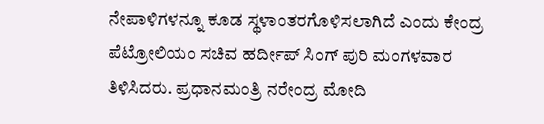ನೇಪಾಳಿಗಳನ್ನೂ ಕೂಡ ಸ್ಥಳಾಂತರಗೊಳಿಸಲಾಗಿದೆ ಎಂದು ಕೇಂದ್ರ ಪೆಟ್ರೋಲಿಯಂ ಸಚಿವ ಹರ್ದೀಪ್ ಸಿಂಗ್ ಪುರಿ ಮಂಗಳವಾರ ತಿಳಿಸಿದರು. ಪ್ರಧಾನಮಂತ್ರಿ ನರೇಂದ್ರ ಮೋದಿ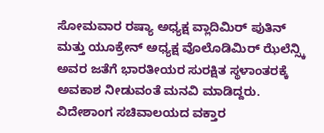ಸೋಮವಾರ ರಷ್ಯಾ ಅಧ್ಯಕ್ಷ ವ್ಲಾದಿಮಿರ್ ಪುತಿನ್ ಮತ್ತು ಯೂಕ್ರೇನ್ ಅಧ್ಯಕ್ಷ ವೊಲೊಡಿಮಿರ್ ಝೆಲೆನ್ಸ್ಕಿ ಅವರ ಜತೆಗೆ ಭಾರತೀಯರ ಸುರಕ್ಷಿತ ಸ್ಥಳಾಂತರಕ್ಕೆ ಅವಕಾಶ ನೀಡುವಂತೆ ಮನವಿ ಮಾಡಿದ್ದರು.
ವಿದೇಶಾಂಗ ಸಚಿವಾಲಯದ ವಕ್ತಾರ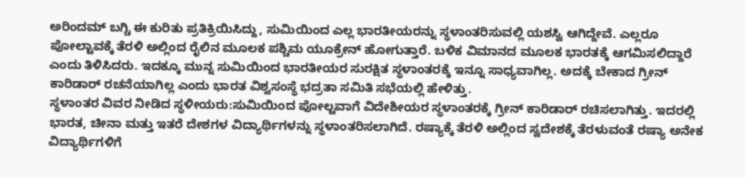ಅರಿಂದಮ್ ಬಗ್ಚಿ ಈ ಕುರಿತು ಪ್ರತಿಕ್ರಿಯಿಸಿದ್ದು, ಸುಮಿಯಿಂದ ಎಲ್ಲ ಭಾರತೀಯರನ್ನು ಸ್ಥಳಾಂತರಿಸುವಲ್ಲಿ ಯಶಸ್ವಿ ಆಗಿದ್ದೇವೆ. ಎಲ್ಲರೂ ಪೋಲ್ಟಾವಕ್ಕೆ ತೆರಳಿ ಅಲ್ಲಿಂದ ರೈಲಿನ ಮೂಲಕ ಪಶ್ಚಿಮ ಯೂಕ್ರೇನ್ ಹೋಗುತ್ತಾರೆ. ಬಳಿಕ ವಿಮಾನದ ಮೂಲಕ ಭಾರತಕ್ಕೆ ಆಗಮಿಸಲಿದ್ದಾರೆ ಎಂದು ತಿಳಿಸಿದರು. ಇದಕ್ಕೂ ಮುನ್ನ ಸುಮಿಯಿಂದ ಭಾರತೀಯರ ಸುರಕ್ಷಿತ ಸ್ಥಳಾಂತರಕ್ಕೆ ಇನ್ನೂ ಸಾಧ್ಯವಾಗಿಲ್ಲ. ಅದಕ್ಕೆ ಬೇಕಾದ ಗ್ರೀನ್ ಕಾರಿಡಾರ್ ರಚನೆಯಾಗಿಲ್ಲ ಎಂದು ಭಾರತ ವಿಶ್ವಸಂಸ್ಥೆ ಭದ್ರತಾ ಸಮಿತಿ ಸಭೆಯಲ್ಲಿ ಹೇಳಿತ್ತು.
ಸ್ಥಳಾಂತರ ವಿವರ ನೀಡಿದ ಸ್ಥಳೀಯರು:ಸುಮಿಯಿಂದ ಪೋಲ್ಟವಾಗೆ ವಿದೇಶೀಯರ ಸ್ಥಳಾಂತರಕ್ಕೆ ಗ್ರೀನ್ ಕಾರಿಡಾರ್ ರಚಿಸಲಾಗಿತ್ತು. ಇದರಲ್ಲಿ ಭಾರತ, ಚೀನಾ ಮತ್ತು ಇತರೆ ದೇಶಗಳ ವಿದ್ಯಾರ್ಥಿಗಳನ್ನು ಸ್ಥಳಾಂತರಿಸಲಾಗಿದೆ. ರಷ್ಯಾಕ್ಕೆ ತೆರಳಿ ಅಲ್ಲಿಂದ ಸ್ವದೇಶಕ್ಕೆ ತೆರಳುವಂತೆ ರಷ್ಯಾ ಅನೇಕ ವಿದ್ಯಾರ್ಥಿಗಳಿಗೆ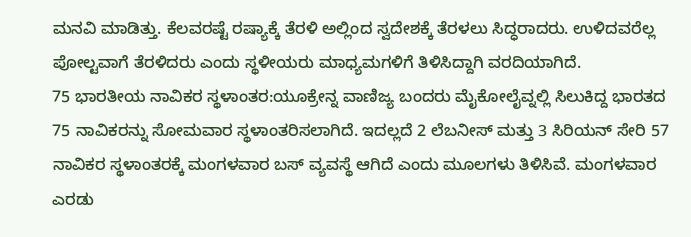ಮನವಿ ಮಾಡಿತ್ತು. ಕೆಲವರಷ್ಟೆ ರಷ್ಯಾಕ್ಕೆ ತೆರಳಿ ಅಲ್ಲಿಂದ ಸ್ವದೇಶಕ್ಕೆ ತೆರಳಲು ಸಿದ್ಧರಾದರು. ಉಳಿದವರೆಲ್ಲ ಪೋಲ್ಟವಾಗೆ ತೆರಳಿದರು ಎಂದು ಸ್ಥಳೀಯರು ಮಾಧ್ಯಮಗಳಿಗೆ ತಿಳಿಸಿದ್ದಾಗಿ ವರದಿಯಾಗಿದೆ.
75 ಭಾರತೀಯ ನಾವಿಕರ ಸ್ಥಳಾಂತರ:ಯೂಕ್ರೇನ್ನ ವಾಣಿಜ್ಯ ಬಂದರು ಮೈಕೋಲೈವ್ನಲ್ಲಿ ಸಿಲುಕಿದ್ದ ಭಾರತದ 75 ನಾವಿಕರನ್ನು ಸೋಮವಾರ ಸ್ಥಳಾಂತರಿಸಲಾಗಿದೆ. ಇದಲ್ಲದೆ 2 ಲೆಬನೀಸ್ ಮತ್ತು 3 ಸಿರಿಯನ್ ಸೇರಿ 57 ನಾವಿಕರ ಸ್ಥಳಾಂತರಕ್ಕೆ ಮಂಗಳವಾರ ಬಸ್ ವ್ಯವಸ್ಥೆ ಆಗಿದೆ ಎಂದು ಮೂಲಗಳು ತಿಳಿಸಿವೆ. ಮಂಗಳವಾರ ಎರಡು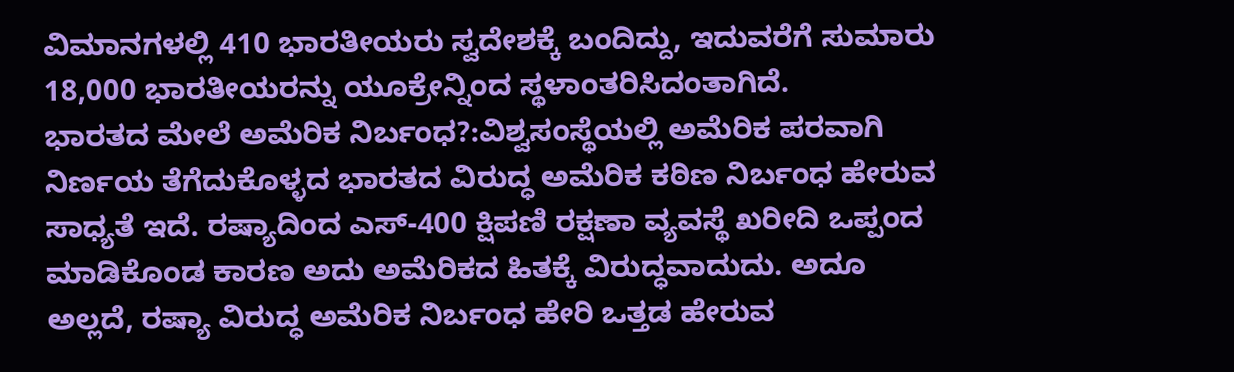ವಿಮಾನಗಳಲ್ಲಿ 410 ಭಾರತೀಯರು ಸ್ವದೇಶಕ್ಕೆ ಬಂದಿದ್ದು, ಇದುವರೆಗೆ ಸುಮಾರು 18,000 ಭಾರತೀಯರನ್ನು ಯೂಕ್ರೇನ್ನಿಂದ ಸ್ಥಳಾಂತರಿಸಿದಂತಾಗಿದೆ.
ಭಾರತದ ಮೇಲೆ ಅಮೆರಿಕ ನಿರ್ಬಂಧ?:ವಿಶ್ವಸಂಸ್ಥೆಯಲ್ಲಿ ಅಮೆರಿಕ ಪರವಾಗಿ ನಿರ್ಣಯ ತೆಗೆದುಕೊಳ್ಳದ ಭಾರತದ ವಿರುದ್ಧ ಅಮೆರಿಕ ಕಠಿಣ ನಿರ್ಬಂಧ ಹೇರುವ ಸಾಧ್ಯತೆ ಇದೆ. ರಷ್ಯಾದಿಂದ ಎಸ್-400 ಕ್ಷಿಪಣಿ ರಕ್ಷಣಾ ವ್ಯವಸ್ಥೆ ಖರೀದಿ ಒಪ್ಪಂದ ಮಾಡಿಕೊಂಡ ಕಾರಣ ಅದು ಅಮೆರಿಕದ ಹಿತಕ್ಕೆ ವಿರುದ್ಧವಾದುದು. ಅದೂ ಅಲ್ಲದೆ, ರಷ್ಯಾ ವಿರುದ್ಧ ಅಮೆರಿಕ ನಿರ್ಬಂಧ ಹೇರಿ ಒತ್ತಡ ಹೇರುವ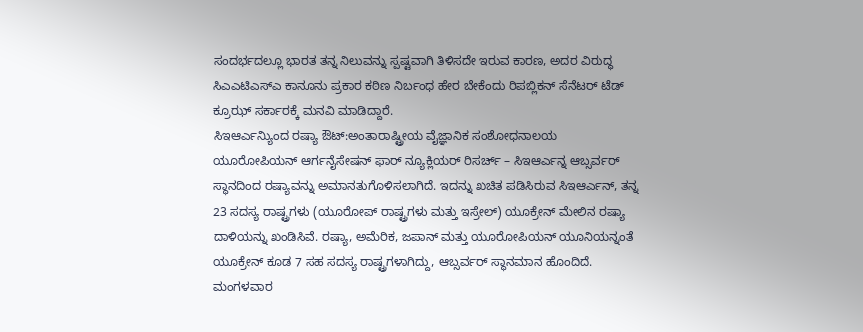ಸಂದರ್ಭದಲ್ಲೂ ಭಾರತ ತನ್ನ ನಿಲುವನ್ನು ಸ್ಪಷ್ಟವಾಗಿ ತಿಳಿಸದೇ ಇರುವ ಕಾರಣ, ಅದರ ವಿರುದ್ಧ ಸಿಎಎಟಿಎಸ್ಎ ಕಾನೂನು ಪ್ರಕಾರ ಕಠಿಣ ನಿರ್ಬಂಧ ಹೇರ ಬೇಕೆಂದು ರಿಪಬ್ಲಿಕನ್ ಸೆನೆಟರ್ ಟೆಡ್ ಕ್ರೂಝ್ ಸರ್ಕಾರಕ್ಕೆ ಮನವಿ ಮಾಡಿದ್ದಾರೆ.
ಸಿಇಆರ್ಎನ್ಯಿುಂದ ರಷ್ಯಾ ಔಟ್:ಅಂತಾರಾಷ್ಟ್ರೀಯ ವೈಜ್ಞಾನಿಕ ಸಂಶೋಧನಾಲಯ ಯೂರೋಪಿಯನ್ ಆರ್ಗನೈಸೇಷನ್ ಫಾರ್ ನ್ಯೂಕ್ಲಿಯರ್ ರಿಸರ್ಚ್ – ಸಿಇಆರ್ಎನ್ನ ಆಬ್ಸರ್ವರ್ ಸ್ಥಾನದಿಂದ ರಷ್ಯಾವನ್ನು ಅಮಾನತುಗೊಳಿಸಲಾಗಿದೆ. ಇದನ್ನು ಖಚಿತ ಪಡಿಸಿರುವ ಸಿಇಆರ್ಎನ್, ತನ್ನ 23 ಸದಸ್ಯ ರಾಷ್ಟ್ರಗಳು (ಯೂರೋಪ್ ರಾಷ್ಟ್ರಗಳು ಮತ್ತು ಇಸ್ರೇಲ್) ಯೂಕ್ರೇನ್ ಮೇಲಿನ ರಷ್ಯಾ ದಾಳಿಯನ್ನು ಖಂಡಿಸಿವೆ. ರಷ್ಯಾ, ಅಮೆರಿಕ, ಜಪಾನ್ ಮತ್ತು ಯೂರೋಪಿಯನ್ ಯೂನಿಯನ್ನಂತೆ ಯೂಕ್ರೇನ್ ಕೂಡ 7 ಸಹ ಸದಸ್ಯ ರಾಷ್ಟ್ರಗಳಾಗಿದ್ದು, ಆಬ್ಸರ್ವರ್ ಸ್ಥಾನಮಾನ ಹೊಂದಿದೆ. ಮಂಗಳವಾರ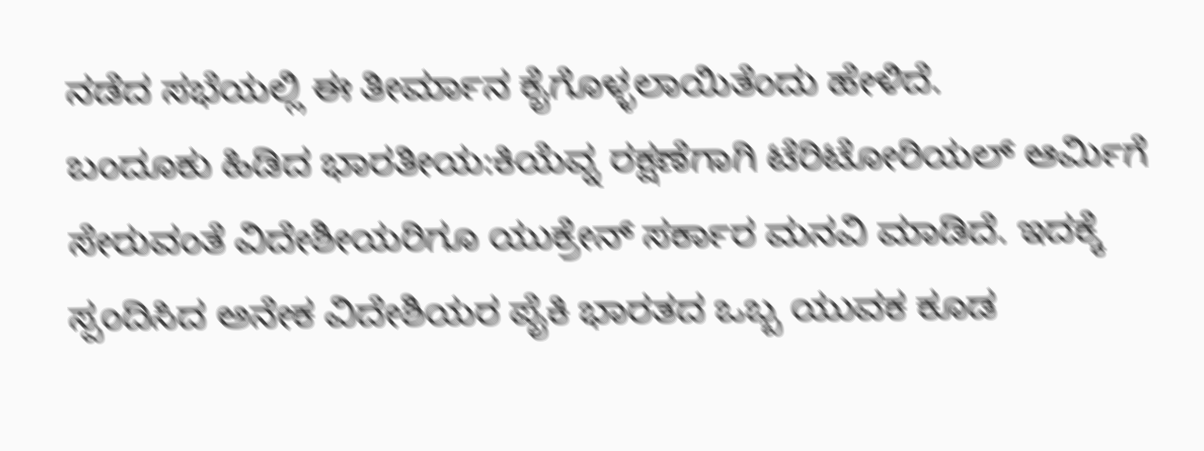ನಡೆದ ಸಭೆಯಲ್ಲಿ ಈ ತೀರ್ಮಾನ ಕೈಗೊಳ್ಳಲಾಯಿತೆಂದು ಹೇಳಿದೆ.
ಬಂದೂಕು ಹಿಡಿದ ಭಾರತೀಯ:ಕಿಯೆವ್ನ ರಕ್ಷಣೆಗಾಗಿ ಟೆರಿಟೋರಿಯಲ್ ಆರ್ವಿುಗೆ ಸೇರುವಂತೆ ವಿದೇಶೀಯರಿಗೂ ಯುಕ್ರೇನ್ ಸರ್ಕಾರ ಮನವಿ ಮಾಡಿದೆ. ಇದಕ್ಕೆ ಸ್ಪಂದಿಸಿದ ಅನೇಕ ವಿದೇಶಿಯರ ಪೈಕಿ ಭಾರತದ ಒಬ್ಬ ಯುವಕ ಕೂಡ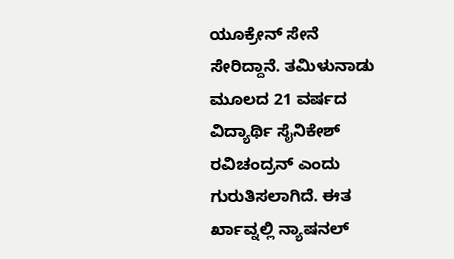ಯೂಕ್ರೇನ್ ಸೇನೆ ಸೇರಿದ್ದಾನೆ. ತಮಿಳುನಾಡು ಮೂಲದ 21 ವರ್ಷದ ವಿದ್ಯಾರ್ಥಿ ಸೈನಿಕೇಶ್ ರವಿಚಂದ್ರನ್ ಎಂದು ಗುರುತಿಸಲಾಗಿದೆ. ಈತ ರ್ಖಾವ್ನಲ್ಲಿ ನ್ಯಾಷನಲ್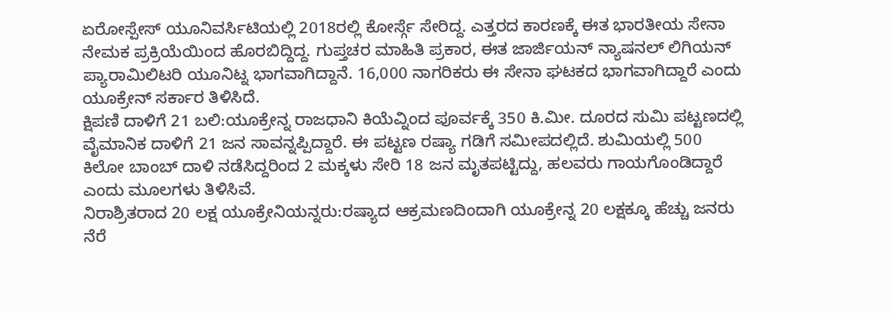ಏರೋಸ್ಪೇಸ್ ಯೂನಿವರ್ಸಿಟಿಯಲ್ಲಿ 2018ರಲ್ಲಿ ಕೋರ್ಸ್ಗೆ ಸೇರಿದ್ದ. ಎತ್ತರದ ಕಾರಣಕ್ಕೆ ಈತ ಭಾರತೀಯ ಸೇನಾ ನೇಮಕ ಪ್ರಕ್ರಿಯೆಯಿಂದ ಹೊರಬಿದ್ದಿದ್ದ. ಗುಪ್ತಚರ ಮಾಹಿತಿ ಪ್ರಕಾರ, ಈತ ಜಾರ್ಜಿಯನ್ ನ್ಯಾಷನಲ್ ಲಿಗಿಯನ್ ಪ್ಯಾರಾಮಿಲಿಟರಿ ಯೂನಿಟ್ನ ಭಾಗವಾಗಿದ್ದಾನೆ. 16,000 ನಾಗರಿಕರು ಈ ಸೇನಾ ಘಟಕದ ಭಾಗವಾಗಿದ್ದಾರೆ ಎಂದು ಯೂಕ್ರೇನ್ ಸರ್ಕಾರ ತಿಳಿಸಿದೆ.
ಕ್ಷಿಪಣಿ ದಾಳಿಗೆ 21 ಬಲಿ:ಯೂಕ್ರೇನ್ನ ರಾಜಧಾನಿ ಕಿಯೆವ್ನಿಂದ ಪೂರ್ವಕ್ಕೆ 350 ಕಿ.ಮೀ. ದೂರದ ಸುಮಿ ಪಟ್ಟಣದಲ್ಲಿ ವೈಮಾನಿಕ ದಾಳಿಗೆ 21 ಜನ ಸಾವನ್ನಪ್ಪಿದ್ದಾರೆ. ಈ ಪಟ್ಟಣ ರಷ್ಯಾ ಗಡಿಗೆ ಸಮೀಪದಲ್ಲಿದೆ. ಶುಮಿಯಲ್ಲಿ 500 ಕಿಲೋ ಬಾಂಬ್ ದಾಳಿ ನಡೆಸಿದ್ದರಿಂದ 2 ಮಕ್ಕಳು ಸೇರಿ 18 ಜನ ಮೃತಪಟ್ಟಿದ್ದು, ಹಲವರು ಗಾಯಗೊಂಡಿದ್ದಾರೆ ಎಂದು ಮೂಲಗಳು ತಿಳಿಸಿವೆ.
ನಿರಾಶ್ರಿತರಾದ 20 ಲಕ್ಷ ಯೂಕ್ರೇನಿಯನ್ನರು:ರಷ್ಯಾದ ಆಕ್ರಮಣದಿಂದಾಗಿ ಯೂಕ್ರೇನ್ನ 20 ಲಕ್ಷಕ್ಕೂ ಹೆಚ್ಚು ಜನರು ನೆರೆ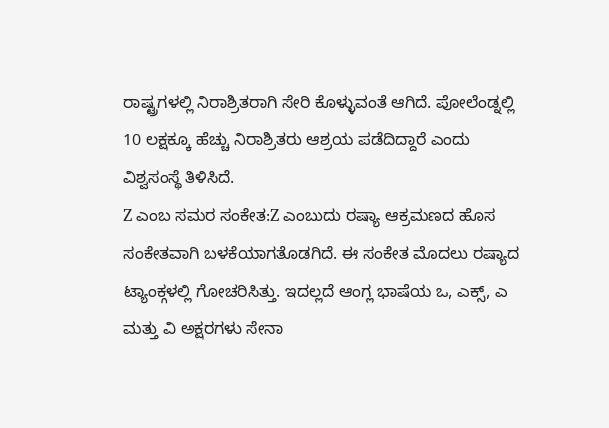ರಾಷ್ಟ್ರಗಳಲ್ಲಿ ನಿರಾಶ್ರಿತರಾಗಿ ಸೇರಿ ಕೊಳ್ಳುವಂತೆ ಆಗಿದೆ. ಪೋಲೆಂಡ್ನಲ್ಲಿ 10 ಲಕ್ಷಕ್ಕೂ ಹೆಚ್ಚು ನಿರಾಶ್ರಿತರು ಆಶ್ರಯ ಪಡೆದಿದ್ದಾರೆ ಎಂದು ವಿಶ್ವಸಂಸ್ಥೆ ತಿಳಿಸಿದೆ.
Z ಎಂಬ ಸಮರ ಸಂಕೇತ:Z ಎಂಬುದು ರಷ್ಯಾ ಆಕ್ರಮಣದ ಹೊಸ ಸಂಕೇತವಾಗಿ ಬಳಕೆಯಾಗತೊಡಗಿದೆ. ಈ ಸಂಕೇತ ಮೊದಲು ರಷ್ಯಾದ ಟ್ಯಾಂಕ್ಗಳಲ್ಲಿ ಗೋಚರಿಸಿತ್ತು. ಇದಲ್ಲದೆ ಆಂಗ್ಲ ಭಾಷೆಯ ಒ, ಎಕ್ಸ್, ಎ ಮತ್ತು ವಿ ಅಕ್ಷರಗಳು ಸೇನಾ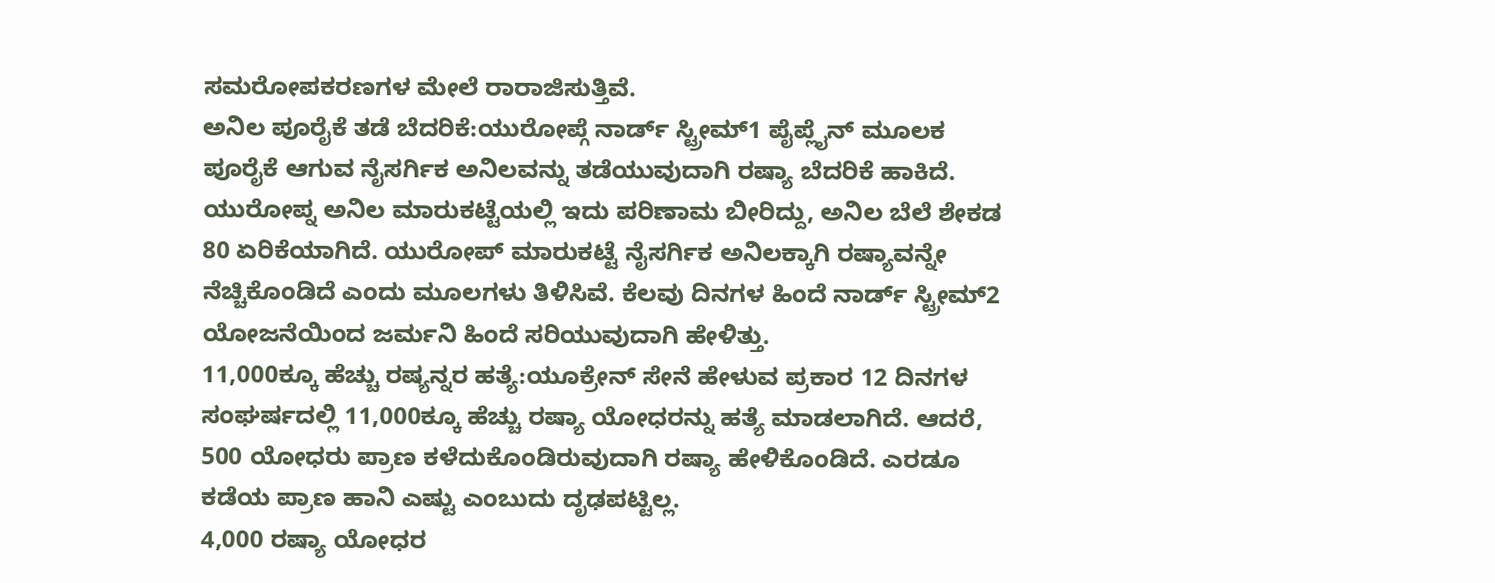ಸಮರೋಪಕರಣಗಳ ಮೇಲೆ ರಾರಾಜಿಸುತ್ತಿವೆ.
ಅನಿಲ ಪೂರೈಕೆ ತಡೆ ಬೆದರಿಕೆ:ಯುರೋಪ್ಗೆ ನಾರ್ಡ್ ಸ್ಟ್ರೀಮ್1 ಪೈಪ್ಲೈನ್ ಮೂಲಕ ಪೂರೈಕೆ ಆಗುವ ನೈಸರ್ಗಿಕ ಅನಿಲವನ್ನು ತಡೆಯುವುದಾಗಿ ರಷ್ಯಾ ಬೆದರಿಕೆ ಹಾಕಿದೆ. ಯುರೋಪ್ನ ಅನಿಲ ಮಾರುಕಟ್ಟೆಯಲ್ಲಿ ಇದು ಪರಿಣಾಮ ಬೀರಿದ್ದು, ಅನಿಲ ಬೆಲೆ ಶೇಕಡ 80 ಏರಿಕೆಯಾಗಿದೆ. ಯುರೋಪ್ ಮಾರುಕಟ್ಟೆ ನೈಸರ್ಗಿಕ ಅನಿಲಕ್ಕಾಗಿ ರಷ್ಯಾವನ್ನೇ ನೆಚ್ಚಿಕೊಂಡಿದೆ ಎಂದು ಮೂಲಗಳು ತಿಳಿಸಿವೆ. ಕೆಲವು ದಿನಗಳ ಹಿಂದೆ ನಾರ್ಡ್ ಸ್ಟ್ರೀಮ್2 ಯೋಜನೆಯಿಂದ ಜರ್ಮನಿ ಹಿಂದೆ ಸರಿಯುವುದಾಗಿ ಹೇಳಿತ್ತು.
11,000ಕ್ಕೂ ಹೆಚ್ಚು ರಷ್ಯನ್ನರ ಹತ್ಯೆ:ಯೂಕ್ರೇನ್ ಸೇನೆ ಹೇಳುವ ಪ್ರಕಾರ 12 ದಿನಗಳ ಸಂಘರ್ಷದಲ್ಲಿ 11,000ಕ್ಕೂ ಹೆಚ್ಚು ರಷ್ಯಾ ಯೋಧರನ್ನು ಹತ್ಯೆ ಮಾಡಲಾಗಿದೆ. ಆದರೆ, 500 ಯೋಧರು ಪ್ರಾಣ ಕಳೆದುಕೊಂಡಿರುವುದಾಗಿ ರಷ್ಯಾ ಹೇಳಿಕೊಂಡಿದೆ. ಎರಡೂ ಕಡೆಯ ಪ್ರಾಣ ಹಾನಿ ಎಷ್ಟು ಎಂಬುದು ದೃಢಪಟ್ಟಿಲ್ಲ.
4,000 ರಷ್ಯಾ ಯೋಧರ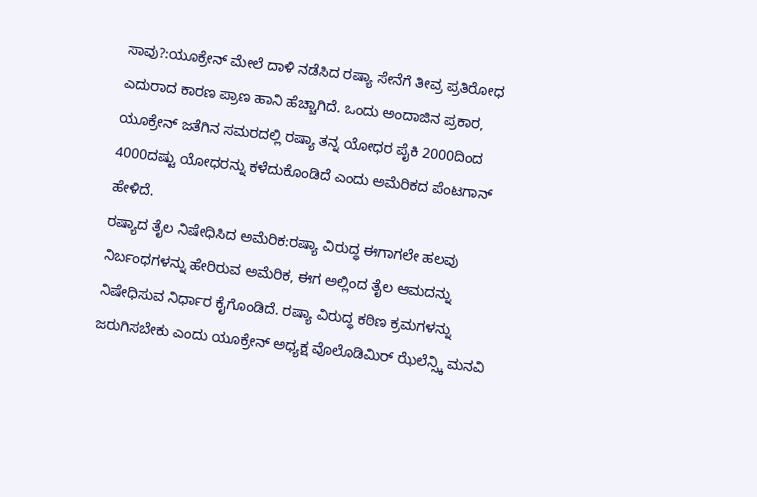ಸಾವು?:ಯೂಕ್ರೇನ್ ಮೇಲೆ ದಾಳಿ ನಡೆಸಿದ ರಷ್ಯಾ ಸೇನೆಗೆ ತೀವ್ರ ಪ್ರತಿರೋಧ ಎದುರಾದ ಕಾರಣ ಪ್ರಾಣ ಹಾನಿ ಹೆಚ್ಚಾಗಿದೆ. ಒಂದು ಅಂದಾಜಿನ ಪ್ರಕಾರ, ಯೂಕ್ರೇನ್ ಜತೆಗಿನ ಸಮರದಲ್ಲಿ ರಷ್ಯಾ ತನ್ನ ಯೋಧರ ಪೈಕಿ 2000ದಿಂದ 4000ದಷ್ಟು ಯೋಧರನ್ನು ಕಳೆದುಕೊಂಡಿದೆ ಎಂದು ಅಮೆರಿಕದ ಪೆಂಟಗಾನ್ ಹೇಳಿದೆ.
ರಷ್ಯಾದ ತೈಲ ನಿಷೇಧಿಸಿದ ಅಮೆರಿಕ:ರಷ್ಯಾ ವಿರುದ್ಧ ಈಗಾಗಲೇ ಹಲವು ನಿರ್ಬಂಧಗಳನ್ನು ಹೇರಿರುವ ಅಮೆರಿಕ, ಈಗ ಅಲ್ಲಿಂದ ತೈಲ ಆಮದನ್ನು ನಿಷೇಧಿಸುವ ನಿರ್ಧಾರ ಕೈಗೊಂಡಿದೆ. ರಷ್ಯಾ ವಿರುದ್ಧ ಕಠಿಣ ಕ್ರಮಗಳನ್ನು ಜರುಗಿಸಬೇಕು ಎಂದು ಯೂಕ್ರೇನ್ ಅಧ್ಯಕ್ಷ ವೊಲೊಡಿಮಿರ್ ಝೆಲೆನ್ಸ್ಕಿ ಮನವಿ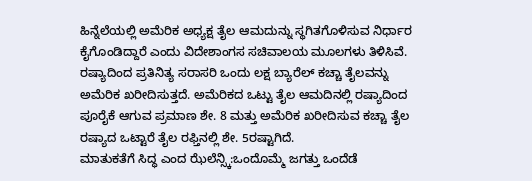ಹಿನ್ನೆಲೆಯಲ್ಲಿ ಅಮೆರಿಕ ಅಧ್ಯಕ್ಷ ತೈಲ ಆಮದುನ್ನು ಸ್ಥಗಿತಗೊಳಿಸುವ ನಿರ್ಧಾರ ಕೈಗೊಂಡಿದ್ದಾರೆ ಎಂದು ವಿದೇಶಾಂಗಸ ಸಚಿವಾಲಯ ಮೂಲಗಳು ತಿಳಿಸಿವೆ. ರಷ್ಯಾದಿಂದ ಪ್ರತಿನಿತ್ಯ ಸರಾಸರಿ ಒಂದು ಲಕ್ಷ ಬ್ಯಾರೆಲ್ ಕಚ್ಚಾ ತೈಲವನ್ನು ಅಮೆರಿಕ ಖರೀದಿಸುತ್ತದೆ. ಅಮೆರಿಕದ ಒಟ್ಟು ತೈಲ ಆಮದಿನಲ್ಲಿ ರಷ್ಯಾದಿಂದ ಪೂರೈಕೆ ಆಗುವ ಪ್ರಮಾಣ ಶೇ. 8 ಮತ್ತು ಅಮೆರಿಕ ಖರೀದಿಸುವ ಕಚ್ಚಾ ತೈಲ ರಷ್ಯಾದ ಒಟ್ಟಾರೆ ತೈಲ ರಫ್ತಿನಲ್ಲಿ ಶೇ. 5ರಷ್ಟಾಗಿದೆ.
ಮಾತುಕತೆಗೆ ಸಿದ್ಧ ಎಂದ ಝೆಲೆನ್ಸ್ಕಿ:ಒಂದೊಮ್ಮೆ ಜಗತ್ತು ಒಂದೆಡೆ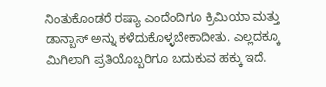ನಿಂತುಕೊಂಡರೆ ರಷ್ಯಾ ಎಂದೆಂದಿಗೂ ಕ್ರಿಮಿಯಾ ಮತ್ತು ಡಾನ್ಬಾಸ್ ಅನ್ನು ಕಳೆದುಕೊಳ್ಳಬೇಕಾದೀತು. ಎಲ್ಲದಕ್ಕೂ ಮಿಗಿಲಾಗಿ ಪ್ರತಿಯೊಬ್ಬರಿಗೂ ಬದುಕುವ ಹಕ್ಕು ಇದೆ.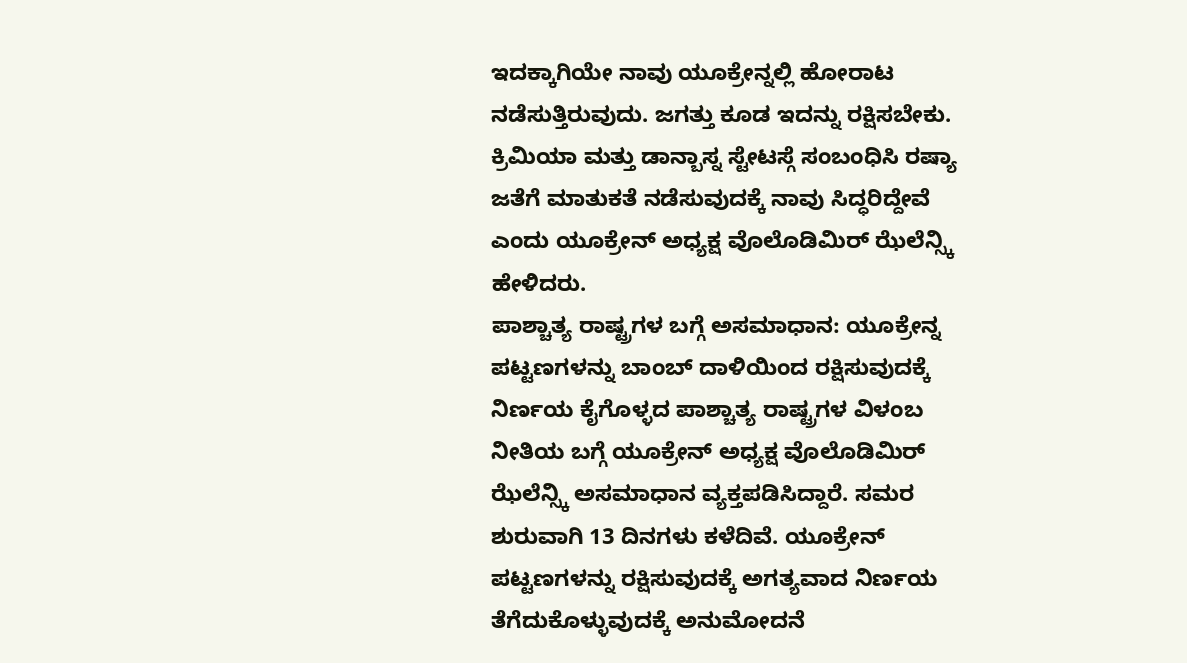ಇದಕ್ಕಾಗಿಯೇ ನಾವು ಯೂಕ್ರೇನ್ನಲ್ಲಿ ಹೋರಾಟ ನಡೆಸುತ್ತಿರುವುದು. ಜಗತ್ತು ಕೂಡ ಇದನ್ನು ರಕ್ಷಿಸಬೇಕು. ಕ್ರಿಮಿಯಾ ಮತ್ತು ಡಾನ್ಬಾಸ್ನ ಸ್ಟೇಟಸ್ಗೆ ಸಂಬಂಧಿಸಿ ರಷ್ಯಾ ಜತೆಗೆ ಮಾತುಕತೆ ನಡೆಸುವುದಕ್ಕೆ ನಾವು ಸಿದ್ಧರಿದ್ದೇವೆ ಎಂದು ಯೂಕ್ರೇನ್ ಅಧ್ಯಕ್ಷ ವೊಲೊಡಿಮಿರ್ ಝೆಲೆನ್ಸ್ಕಿ ಹೇಳಿದರು.
ಪಾಶ್ಚಾತ್ಯ ರಾಷ್ಟ್ರಗಳ ಬಗ್ಗೆ ಅಸಮಾಧಾನ: ಯೂಕ್ರೇನ್ನ ಪಟ್ಟಣಗಳನ್ನು ಬಾಂಬ್ ದಾಳಿಯಿಂದ ರಕ್ಷಿಸುವುದಕ್ಕೆ ನಿರ್ಣಯ ಕೈಗೊಳ್ಳದ ಪಾಶ್ಚಾತ್ಯ ರಾಷ್ಟ್ರಗಳ ವಿಳಂಬ ನೀತಿಯ ಬಗ್ಗೆ ಯೂಕ್ರೇನ್ ಅಧ್ಯಕ್ಷ ವೊಲೊಡಿಮಿರ್ ಝೆಲೆನ್ಸ್ಕಿ ಅಸಮಾಧಾನ ವ್ಯಕ್ತಪಡಿಸಿದ್ದಾರೆ. ಸಮರ ಶುರುವಾಗಿ 13 ದಿನಗಳು ಕಳೆದಿವೆ. ಯೂಕ್ರೇನ್ ಪಟ್ಟಣಗಳನ್ನು ರಕ್ಷಿಸುವುದಕ್ಕೆ ಅಗತ್ಯವಾದ ನಿರ್ಣಯ ತೆಗೆದುಕೊಳ್ಳುವುದಕ್ಕೆ ಅನುಮೋದನೆ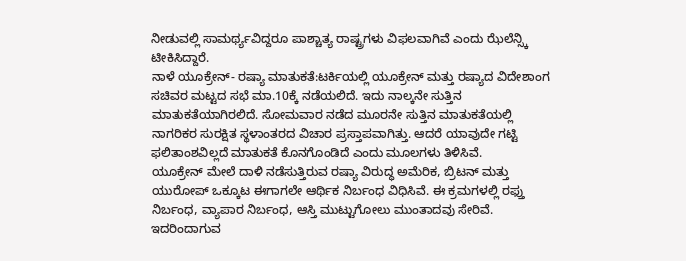ನೀಡುವಲ್ಲಿ ಸಾಮರ್ಥ್ಯವಿದ್ದರೂ ಪಾಶ್ಚಾತ್ಯ ರಾಷ್ಟ್ರಗಳು ವಿಫಲವಾಗಿವೆ ಎಂದು ಝೆಲೆನ್ಸ್ಕಿ ಟೀಕಿಸಿದ್ದಾರೆ.
ನಾಳೆ ಯೂಕ್ರೇನ್- ರಷ್ಯಾ ಮಾತುಕತೆ:ಟರ್ಕಿಯಲ್ಲಿ ಯೂಕ್ರೇನ್ ಮತ್ತು ರಷ್ಯಾದ ವಿದೇಶಾಂಗ ಸಚಿವರ ಮಟ್ಟದ ಸಭೆ ಮಾ.10ಕ್ಕೆ ನಡೆಯಲಿದೆ. ಇದು ನಾಲ್ಕನೇ ಸುತ್ತಿನ ಮಾತುಕತೆಯಾಗಿರಲಿದೆ. ಸೋಮವಾರ ನಡೆದ ಮೂರನೇ ಸುತ್ತಿನ ಮಾತುಕತೆಯಲ್ಲಿ ನಾಗರಿಕರ ಸುರಕ್ಷಿತ ಸ್ಥಳಾಂತರದ ವಿಚಾರ ಪ್ರಸ್ತಾಪವಾಗಿತ್ತು. ಆದರೆ ಯಾವುದೇ ಗಟ್ಟಿ ಫಲಿತಾಂಶವಿಲ್ಲದೆ ಮಾತುಕತೆ ಕೊನಗೊಂಡಿದೆ ಎಂದು ಮೂಲಗಳು ತಿಳಿಸಿವೆ.
ಯೂಕ್ರೇನ್ ಮೇಲೆ ದಾಳಿ ನಡೆಸುತ್ತಿರುವ ರಷ್ಯಾ ವಿರುದ್ಧ ಅಮೆರಿಕ, ಬ್ರಿಟನ್ ಮತ್ತು ಯುರೋಪ್ ಒಕ್ಕೂಟ ಈಗಾಗಲೇ ಆರ್ಥಿಕ ನಿರ್ಬಂಧ ವಿಧಿಸಿವೆ. ಈ ಕ್ರಮಗಳಲ್ಲಿ ರಫ್ತು ನಿರ್ಬಂಧ, ವ್ಯಾಪಾರ ನಿರ್ಬಂಧ, ಆಸ್ತಿ ಮುಟ್ಟುಗೋಲು ಮುಂತಾದವು ಸೇರಿವೆ. ಇದರಿಂದಾಗುವ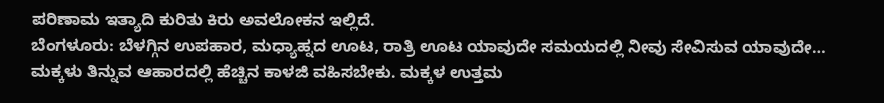ಪರಿಣಾಮ ಇತ್ಯಾದಿ ಕುರಿತು ಕಿರು ಅವಲೋಕನ ಇಲ್ಲಿದೆ.
ಬೆಂಗಳೂರು: ಬೆಳಗ್ಗಿನ ಉಪಹಾರ, ಮಧ್ಯಾಹ್ನದ ಊಟ, ರಾತ್ರಿ ಊಟ ಯಾವುದೇ ಸಮಯದಲ್ಲಿ ನೀವು ಸೇವಿಸುವ ಯಾವುದೇ…
ಮಕ್ಕಳು ತಿನ್ನುವ ಆಹಾರದಲ್ಲಿ ಹೆಚ್ಚಿನ ಕಾಳಜಿ ವಹಿಸಬೇಕು. ಮಕ್ಕಳ ಉತ್ತಮ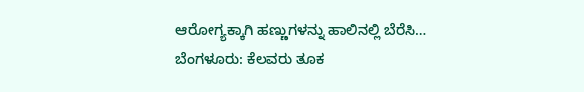ಆರೋಗ್ಯಕ್ಕಾಗಿ ಹಣ್ಣುಗಳನ್ನು ಹಾಲಿನಲ್ಲಿ ಬೆರೆಸಿ…
ಬೆಂಗಳೂರು: ಕೆಲವರು ತೂಕ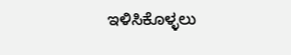ಇಳಿಸಿಕೊಳ್ಳಲು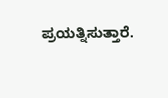ಪ್ರಯತ್ನಿಸುತ್ತಾರೆ.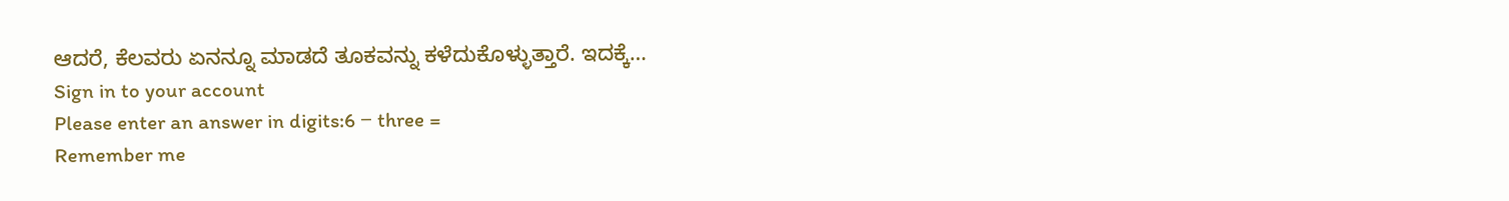ಆದರೆ, ಕೆಲವರು ಏನನ್ನೂ ಮಾಡದೆ ತೂಕವನ್ನು ಕಳೆದುಕೊಳ್ಳುತ್ತಾರೆ. ಇದಕ್ಕೆ…
Sign in to your account
Please enter an answer in digits:6 − three =
Remember me